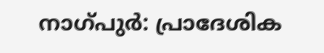നാഗ്പുർ: പ്രാദേശിക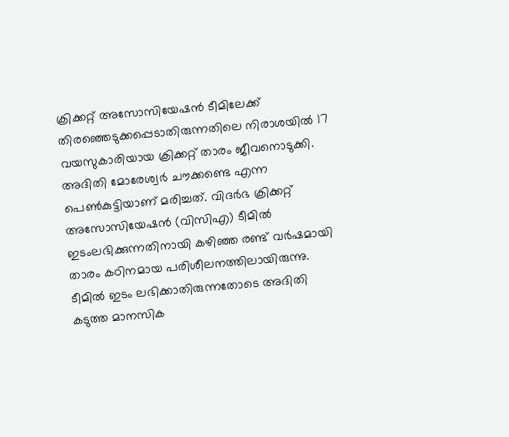ക്രിക്കറ്റ് അസോസിയേഷൻ ടീമിലേക്ക് തിരഞ്ഞെടുക്കപ്പെടാതിരുന്നതിലെ നിരാശയിൽ 17 വയസുകാരിയായ ക്രിക്കറ്റ് താരം ജീവനൊടുക്കി. അദിതി മോരേശ്വർ ചൗക്കണ്ടെ എന്ന പെൺകുട്ടിയാണ് മരിച്ചത്. വിദർഭ ക്രിക്കറ്റ് അസോസിയേഷൻ (വിസിഎ) ടീമിൽ ഇടംലഭിക്കുന്നതിനായി കഴിഞ്ഞ രണ്ട് വർഷമായി താരം കഠിനമായ പരിശീലനത്തിലായിരുന്നു. ടീമിൽ ഇടം ലഭിക്കാതിരുന്നതോടെ അദിതി കടുത്ത മാനസിക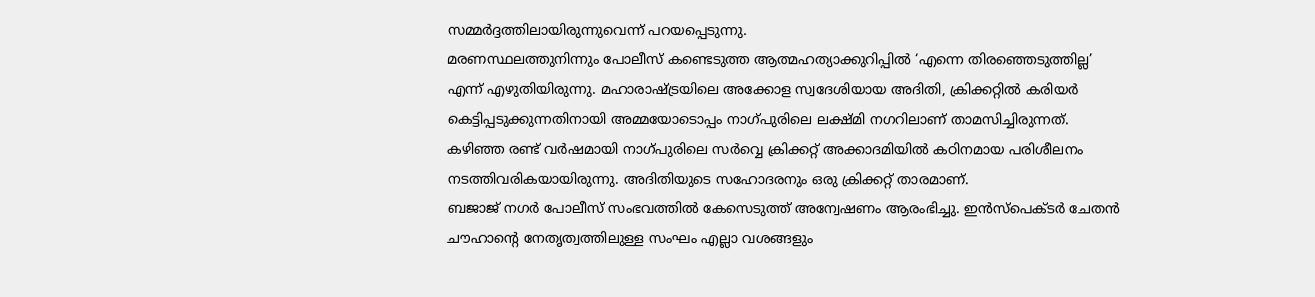സമ്മർദ്ദത്തിലായിരുന്നുവെന്ന് പറയപ്പെടുന്നു.
മരണസ്ഥലത്തുനിന്നും പോലീസ് കണ്ടെടുത്ത ആത്മഹത്യാക്കുറിപ്പിൽ ‘എന്നെ തിരഞ്ഞെടുത്തില്ല’ എന്ന് എഴുതിയിരുന്നു. മഹാരാഷ്ട്രയിലെ അക്കോള സ്വദേശിയായ അദിതി, ക്രിക്കറ്റിൽ കരിയർ കെട്ടിപ്പടുക്കുന്നതിനായി അമ്മയോടൊപ്പം നാഗ്പുരിലെ ലക്ഷ്മി നഗറിലാണ് താമസിച്ചിരുന്നത്. കഴിഞ്ഞ രണ്ട് വർഷമായി നാഗ്പുരിലെ സർവ്വെ ക്രിക്കറ്റ് അക്കാദമിയിൽ കഠിനമായ പരിശീലനം നടത്തിവരികയായിരുന്നു. അദിതിയുടെ സഹോദരനും ഒരു ക്രിക്കറ്റ് താരമാണ്.
ബജാജ് നഗർ പോലീസ് സംഭവത്തിൽ കേസെടുത്ത് അന്വേഷണം ആരംഭിച്ചു. ഇൻസ്പെക്ടർ ചേതൻ ചൗഹാന്റെ നേതൃത്വത്തിലുള്ള സംഘം എല്ലാ വശങ്ങളും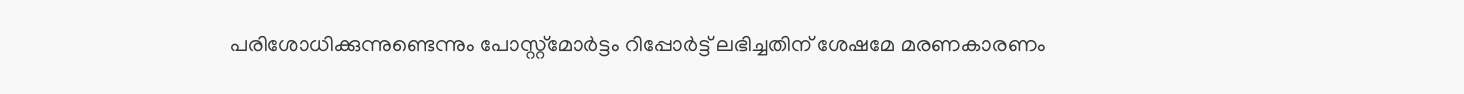പരിശോധിക്കുന്നുണ്ടെന്നും പോസ്റ്റ്മോർട്ടം റിപ്പോർട്ട് ലഭിച്ചതിന് ശേഷമേ മരണകാരണം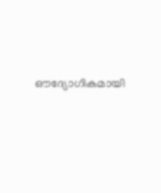ഔദ്യോഗികമായി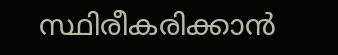സ്ഥിരീകരിക്കാൻ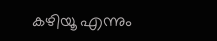കഴിയൂ എന്നും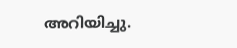അറിയിച്ചു.